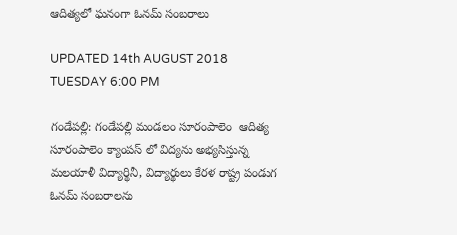ఆదిత్యలో ఘనంగా ఓనమ్ సంబరాలు

UPDATED 14th AUGUST 2018 TUESDAY 6:00 PM

గండేపల్లి: గండేపల్లి మండలం సూరంపాలెం  ఆదిత్య సూరంపాలెం క్యాంపస్ లో విద్యను అభ్యసిస్తున్న మలయాళీ విద్యార్థినీ, విద్యార్థులు కేరళ రాష్ట్ర పండుగ ఓనమ్ సంబరాలను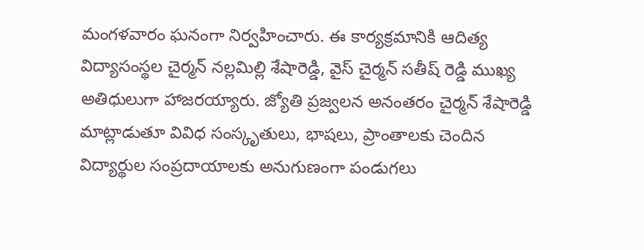మంగళవారం ఘనంగా నిర్వహించారు. ఈ కార్యక్రమానికి ఆదిత్య విద్యాసంస్థల చైర్మన్ నల్లమిల్లి శేషారెడ్డి, వైస్ చైర్మన్ సతీష్ రెడ్డి ముఖ్య అతిధులుగా హాజరయ్యారు. జ్యోతి ప్రజ్వలన అనంతరం చైర్మన్ శేషారెడ్డి మాట్లాడుతూ వివిధ సంస్కృతులు, భాషలు, ప్రాంతాలకు చెందిన విద్యార్థుల సంప్రదాయాలకు అనుగుణంగా పండుగలు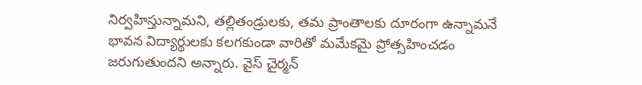నిర్వహిస్తున్నామని, తల్లితండ్రులకు, తమ ప్రాంతాలకు దూరంగా ఉన్నామనే భావన విద్యార్థులకు కలగకుండా వారితో మమేకమై ప్రోత్సహించడం జరుగుతుందని అన్నారు. వైస్ చైర్మన్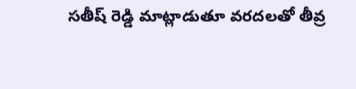సతీష్ రెడ్డి మాట్లాడుతూ వరదలతో తీవ్ర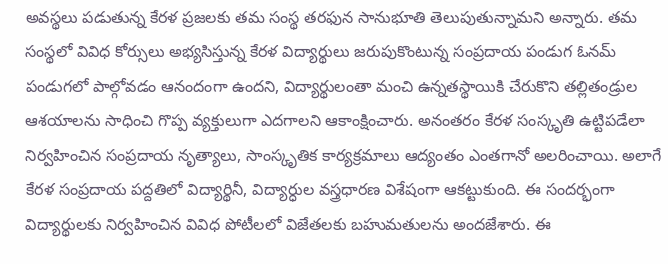అవస్థలు పడుతున్న కేరళ ప్రజలకు తమ సంస్థ తరఫున సానుభూతి తెలుపుతున్నామని అన్నారు. తమ సంస్థలో వివిధ కోర్సులు అభ్యసిస్తున్న కేరళ విద్యార్థులు జరుపుకొంటున్న సంప్రదాయ పండుగ ఓనమ్ పండుగలో పాల్గోవడం ఆనందంగా ఉందని, విద్యార్థులంతా మంచి ఉన్నతస్థాయికి చేరుకొని తల్లితండ్రుల ఆశయాలను సాధించి గొప్ప వ్యక్తులుగా ఎదగాలని ఆకాంక్షించారు. అనంతరం కేరళ సంస్కృతి ఉట్టిపడేలా నిర్వహించిన సంప్రదాయ నృత్యాలు, సాంస్కృతిక కార్యక్రమాలు ఆద్యంతం ఎంతగానో అలరించాయి. అలాగే కేరళ సంప్రదాయ పద్దతిలో విద్యార్థినీ, విద్యార్ధుల వస్త్రధారణ విశేషంగా ఆకట్టుకుంది. ఈ సందర్భంగా విద్యార్థులకు నిర్వహించిన వివిధ పోటీలలో విజేతలకు బహుమతులను అందజేశారు. ఈ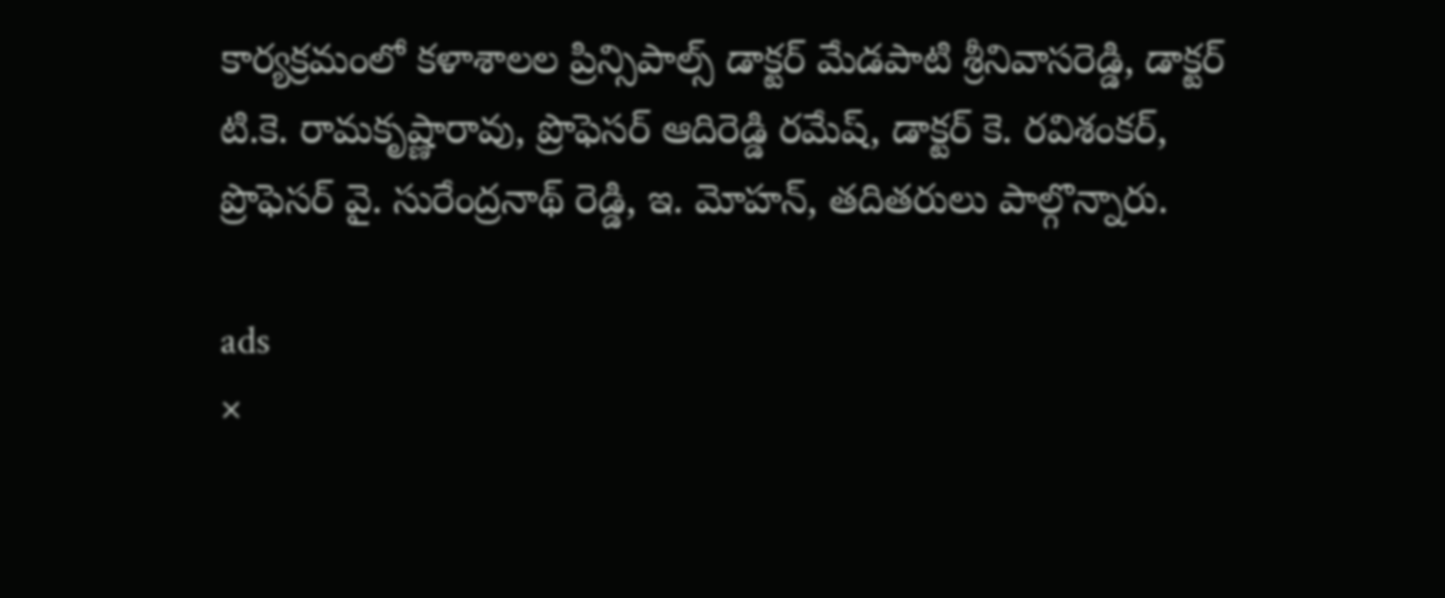కార్యక్రమంలో కళాశాలల ప్రిన్సిపాల్స్ డాక్టర్ మేడపాటి శ్రీనివాసరెడ్డి, డాక్టర్ టి.కె. రామకృష్ణారావు, ప్రొఫెసర్ ఆదిరెడ్డి రమేష్, డాక్టర్ కె. రవిశంకర్, ప్రొఫెసర్ వై. సురేంద్రనాథ్ రెడ్డి, ఇ. మోహన్, తదితరులు పాల్గొన్నారు.

ads
×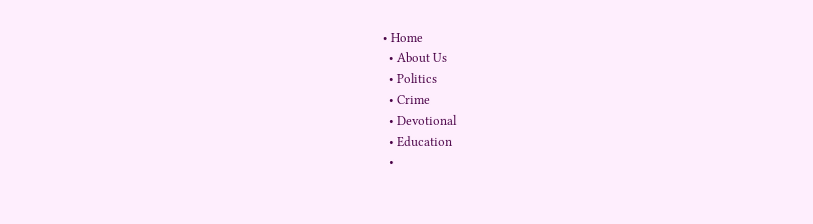• Home
  • About Us
  • Politics
  • Crime
  • Devotional
  • Education
  •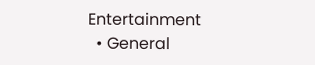Entertainment
  • General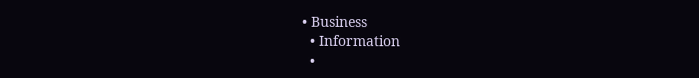• Business
  • Information
  •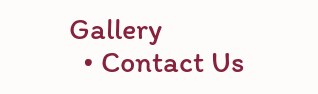Gallery
  • Contact Us